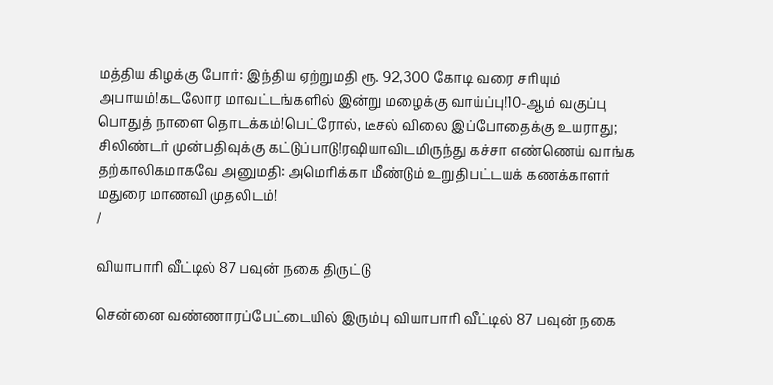மத்திய கிழக்கு போர்: இந்திய ஏற்றுமதி ரூ. 92,300 கோடி வரை சரியும் அபாயம்!கடலோர மாவட்டங்களில் இன்று மழைக்கு வாய்ப்பு!10-ஆம் வகுப்பு பொதுத் நாளை தொடக்கம்!பெட்ரோல், டீசல் விலை இப்போதைக்கு உயராது; சிலிண்டர் முன்பதிவுக்கு கட்டுப்பாடு!ரஷியாவிடமிருந்து கச்சா எண்ணெய் வாங்க தற்காலிகமாகவே அனுமதி: அமெரிக்கா மீண்டும் உறுதிபட்டயக் கணக்காளர் மதுரை மாணவி முதலிடம்!
/

வியாபாரி வீட்டில் 87 பவுன் நகை திருட்டு

சென்னை வண்ணாரப்பேட்டையில் இரும்பு வியாபாரி வீட்டில் 87 பவுன் நகை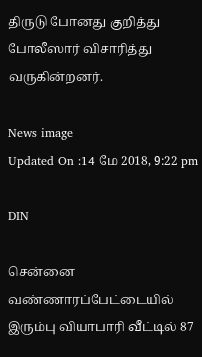திருடு போனது குறித்து போலீஸார் விசாரித்து வருகின்றனர்.

News image
Updated On :14 மே 2018, 9:22 pm

DIN

சென்னை வண்ணாரப்பேட்டையில் இரும்பு வியாபாரி வீட்டில் 87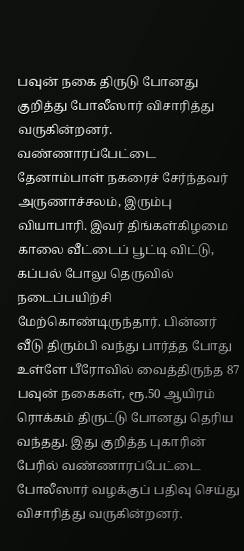பவுன் நகை திருடு போனது குறித்து போலீஸார் விசாரித்து வருகின்றனர்.
வண்ணாரப்பேட்டை தேனாம்பாள் நகரைச் சேர்ந்தவர் அருணாச்சலம், இரும்பு வியாபாரி. இவர் திங்கள்கிழமை காலை வீட்டைப் பூட்டி விட்டு, கப்பல் போலு தெருவில் நடைப்பயிற்சி மேற்கொண்டிருந்தார். பின்னர் வீடு திரும்பி வந்து பார்த்த போது உள்ளே பீரோவில் வைத்திருந்த 87 பவுன் நகைகள், ரூ.50 ஆயிரம் ரொக்கம் திருட்டு போனது தெரிய வந்தது. இது குறித்த புகாரின் பேரில் வண்ணாரப்பேட்டை போலீஸார் வழக்குப் பதிவு செய்து விசாரித்து வருகின்றனர்.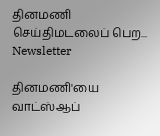தினமணி செய்திமடலைப் பெற... Newsletter

தினமணி'யை வாட்ஸ்ஆப்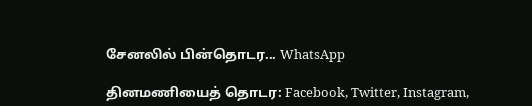சேனலில் பின்தொடர... WhatsApp

தினமணியைத் தொடர: Facebook, Twitter, Instagram,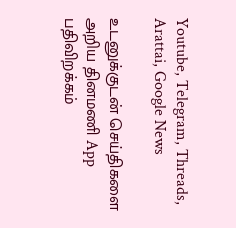Youtube, Telegram, Threads, Arattai, Google News

உடனுக்குடன் செய்திகளை அறிய தினமணி App பதிவிறக்கம்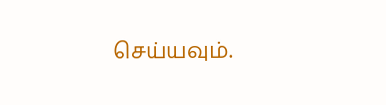செய்யவும்.